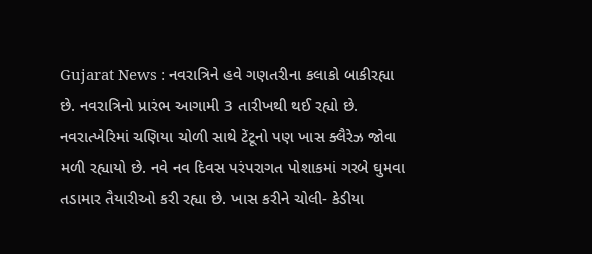Gujarat News : નવરાત્રિને હવે ગણતરીના કલાકો બાકીરહ્યા છે. નવરાત્રિનો પ્રારંભ આગામી 3 તારીખથી થઈ રહ્યો છે. નવરાત્ખેરિમાં ચણિયા ચોળી સાથે ટેંટૂનો પણ ખાસ ક્લૈરેઝ જોવા મળી રહ્યાયો છે. નવે નવ દિવસ પરંપરાગત પોશાકમાં ગરબે ઘુમવા તડામાર તૈયારીઓ કરી રહ્યા છે. ખાસ કરીને ચોલી- કેડીયા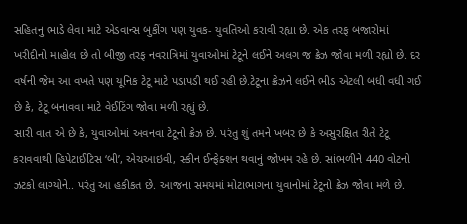સહિતનુ ભાડે લેવા માટે એડવાન્સ બુકીંગ પણ યુવક- યુવતિઓ કરાવી રહ્યા છે. એક તરફ બજારોમાં ખરીદીનો માહોલ છે તો બીજી તરફ નવરાત્રિમાં યુવાઓમાં ટેટૂને લઈને અલગ જ ક્રેઝ જોવા મળી રહ્યો છે. દર વર્ષની જેમ આ વખતે પણ યૂનિક ટેટૂ માટે પડાપડી થઈ રહી છે.ટેટૂના ક્રેઝને લઈને ભીડ એટલી બધી વધી ગઈ છે કે, ટેટૂ બનાવવા માટે વેઈટિંગ જોવા મળી રહ્યું છે.
સારી વાત એ છે કે, યુવાઓમાં અવનવા ટેટૂનો ક્રેઝ છે. પરંતુ શું તમને ખબર છે કે અસુરક્ષિત રીતે ટેટૂ કરાવવાથી હિપેટાઈટિસ ‘બી’, એચઆઇવી, સ્કીન ઈન્ફેક્શન થવાનું જોખમ રહે છે. સાંભળીને 440 વોટનો ઝટકો લાગ્યોને.. પરંતુ આ હકીકત છે. આજના સમયમાં મોટાભાગના યુવાનોમાં ટેટૂનો ક્રેઝ જોવા મળે છે.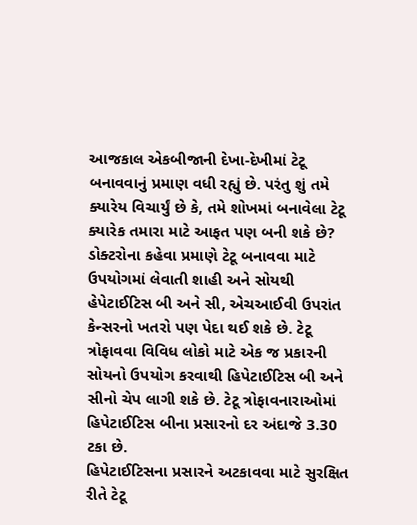આજકાલ એકબીજાની દેખા-દેખીમાં ટેટૂ બનાવવાનું પ્રમાણ વધી રહ્યું છે. પરંતુ શું તમે ક્યારેય વિચાર્યું છે કે, તમે શોખમાં બનાવેલા ટેટૂ ક્યારેક તમારા માટે આફત પણ બની શકે છે? ડોક્ટરોના કહેવા પ્રમાણે ટેટૂ બનાવવા માટે ઉપયોગમાં લેવાતી શાહી અને સોયથી હેપેટાઈટિસ બી અને સી, એચઆઈવી ઉપરાંત કેન્સરનો ખતરો પણ પેદા થઈ શકે છે. ટેટૂ ત્રોફાવવા વિવિધ લોકો માટે એક જ પ્રકારની સોયનો ઉપયોગ કરવાથી હિપેટાઈટિસ બી અને સીનો ચેપ લાગી શકે છે. ટેટૂ ત્રોફાવનારાઓમાં હિપેટાઈટિસ બીના પ્રસારનો દર અંદાજે 3.30 ટકા છે.
હિપેટાઈટિસના પ્રસારને અટકાવવા માટે સુરક્ષિત રીતે ટેટૂ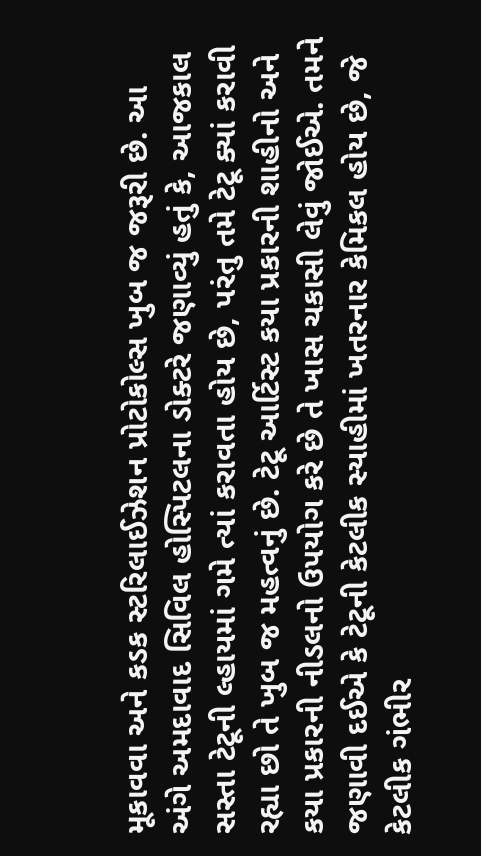મૂકાવવા અને કડક સ્ટરિલાઈઝેશન પ્રોટોકોલ્સ ખુબ જ જરૂરી છે. આ અંગે અમદાવાદ સિવિલ હોસ્પિટલના ડોક્ટરે જણાવ્યું હતું કે, આજકાલ સસ્તા ટેટૂની લ્હાયમાં ગમે ત્યાં કરાવતા હોય છે, પરંતુ તમે ટેટૂ ક્યાં કરાવી રહ્યા છો તે ખુબ જ મહત્વનું છે. ટેટૂ આર્ટિસ્ટ કયા પ્રકારની શાહીનો અને કયા પ્રકારની નીડલનો ઉપયોગ કરે છે તે ખાસ ચકાસી લેવું જોઈએ. તમને જણાવી દઈએ કે ટેટૂની કેટલીક સ્યાહીમાં ખતરનાર કેમિકલ હોય છે, જે કેટલીક ગંભીર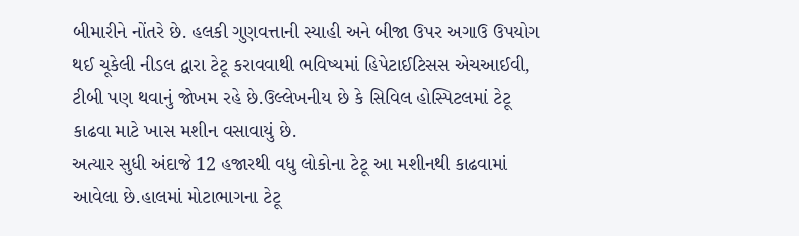બીમારીને નોંતરે છે. હલકી ગુણવત્તાની સ્યાહી અને બીજા ઉપર અગાઉ ઉપયોગ થઈ ચૂકેલી નીડલ દ્વારા ટેટૂ કરાવવાથી ભવિષ્યમાં હિપેટાઈટિસસ એચઆઈવી, ટીબી પણ થવાનું જોખમ રહે છે.ઉલ્લેખનીય છે કે સિવિલ હોસ્પિટલમાં ટેટૂ કાઢવા માટે ખાસ મશીન વસાવાયું છે.
અત્યાર સુધી અંદાજે 12 હજારથી વધુ લોકોના ટેટૂ આ મશીનથી કાઢવામાં આવેલા છે.હાલમાં મોટાભાગના ટેટૂ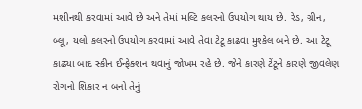મશીનથી કરવામાં આવે છે અને તેમાં મલ્ટિ કલરનો ઉપયોગ થાય છે. રેડ, ગ્રીન, બ્લૂ, યલો કલરનો ઉપયોગ કરવામાં આવે તેવા ટેટૂ કાઢવા મુશ્કેલ બને છે. આ ટેટૂ કાઢ્યા બાદ સ્કીન ઈન્ફેક્શન થવાનું જોખમ રહે છે. જેને કારણે ટેંટૂને કારણે જીવલેણ રોગનો શિકાર ન બનો તેનું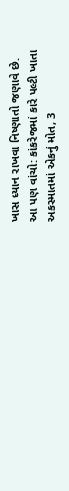ખાસ ધ્યાન રાખવા નિષ્ણાતો જણાવે છે.
આ પણ વાંચો: કાંકરેજમાં કારે પલ્ટી ખાતા અકસ્માતમાં એકનું મોત, 3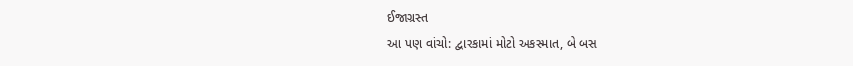ઈજાગ્રસ્ત
આ પણ વાંચો: દ્વારકામાં મોટો અકસ્માત, બે બસ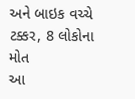અને બાઇક વચ્ચે ટક્કર, 8 લોકોના મોત
આ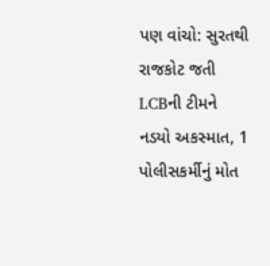પણ વાંચો: સુરતથી રાજકોટ જતી LCBની ટીમને નડયો અકસ્માત, 1 પોલીસકર્મીનું મોત